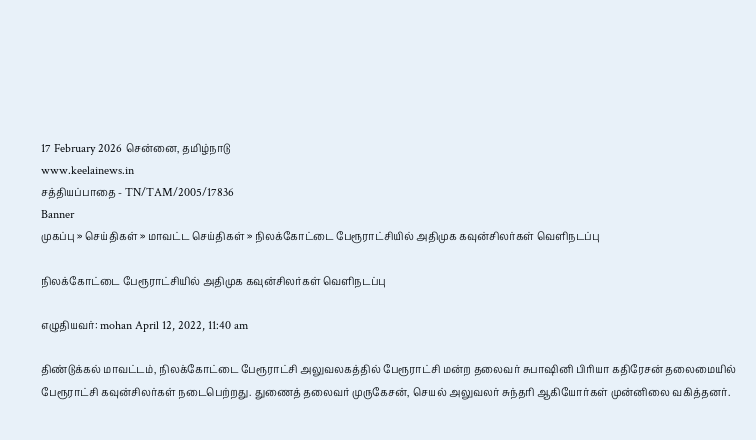17 February 2026 சென்னை, தமிழ்நாடு
www.keelainews.in
சத்தியப்பாதை - TN/TAM/2005/17836
Banner
முகப்பு » செய்திகள் » மாவட்ட செய்திகள் » நிலக்கோட்டை பேரூராட்சியில் அதிமுக கவுன்சிலர்கள் வெளிநடப்பு

நிலக்கோட்டை பேரூராட்சியில் அதிமுக கவுன்சிலர்கள் வெளிநடப்பு

எழுதியவர்: mohan April 12, 2022, 11:40 am

திண்டுக்கல் மாவட்டம், நிலக்கோட்டை பேரூராட்சி அலுவலகத்தில் பேரூராட்சி மன்ற தலைவர் சுபாஷினி பிரியா கதிரேசன் தலைமையில் பேரூராட்சி கவுன்சிலர்கள் நடைபெற்றது. துணைத் தலைவர் முருகேசன், செயல் அலுவலர் சுந்தரி ஆகியோர்கள் முன்னிலை வகித்தனர்.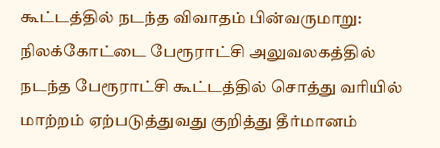கூட்டத்தில் நடந்த விவாதம் பின்வருமாறு: நிலக்கோட்டை பேரூராட்சி அலுவலகத்தில் நடந்த பேரூராட்சி கூட்டத்தில் சொத்து வரியில் மாற்றம் ஏற்படுத்துவது குறித்து தீர்மானம்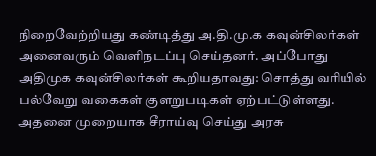நிறைவேற்றியது கண்டித்து அ.தி.மு.க கவுன்சிலர்கள் அனைவரும் வெளிநடப்பு செய்தனர். அப்போது அதிமுக கவுன்சிலர்கள் கூறியதாவது: சொத்து வரியில் பல்வேறு வகைகள் குளறுபடிகள் ஏற்பட்டுள்ளது. அதனை முறையாக சீராய்வு செய்து அரசு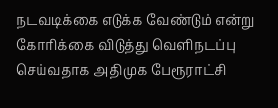நடவடிக்கை எடுக்க வேண்டும் என்று கோரிக்கை விடுத்து வெளிநடப்பு செய்வதாக அதிமுக பேரூராட்சி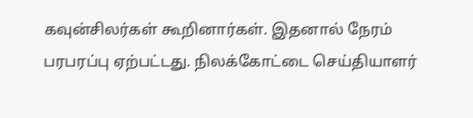கவுன்சிலர்கள் கூறினார்கள். இதனால் நேரம் பரபரப்பு ஏற்பட்டது. நிலக்கோட்டை செய்தியாளர்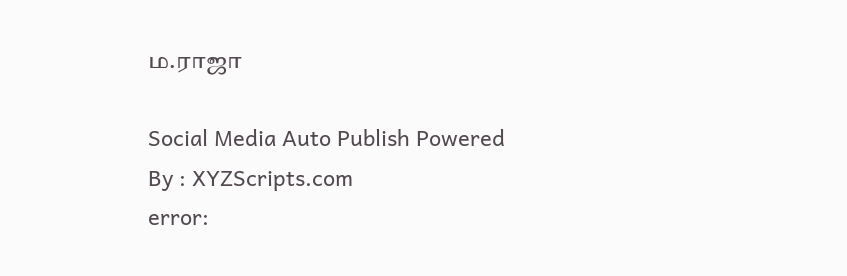ம.ராஜா

Social Media Auto Publish Powered By : XYZScripts.com
error: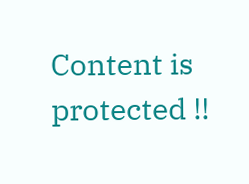Content is protected !!